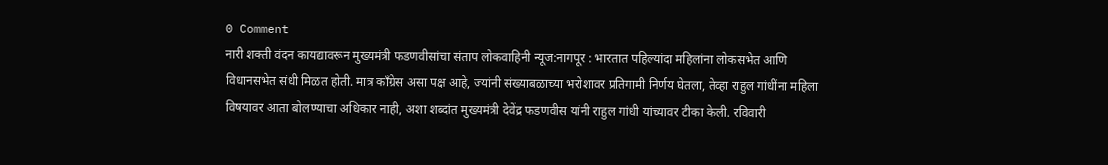0 Comment
नारी शक्ती वंदन कायद्यावरून मुख्यमंत्री फडणवीसांचा संताप लोकवाहिनी न्यूज:नागपूर : भारतात पहिल्यांदा महिलांना लोकसभेत आणि विधानसभेत संधी मिळत होती. मात्र काँग्रेस असा पक्ष आहे, ज्यांनी संख्याबळाच्या भरोशावर प्रतिगामी निर्णय घेतला, तेव्हा राहुल गांधींना महिला विषयावर आता बोलण्याचा अधिकार नाही, अशा शब्दांत मुख्यमंत्री देवेंद्र फडणवीस यांनी राहुल गांधी यांच्यावर टीका केली. रविवारी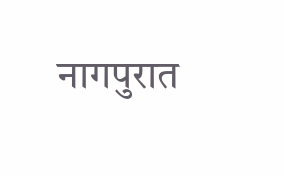नागपुरात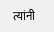त्यांनी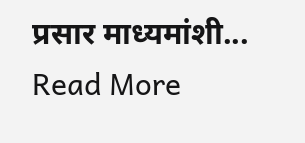प्रसार माध्यमांशी... Read More